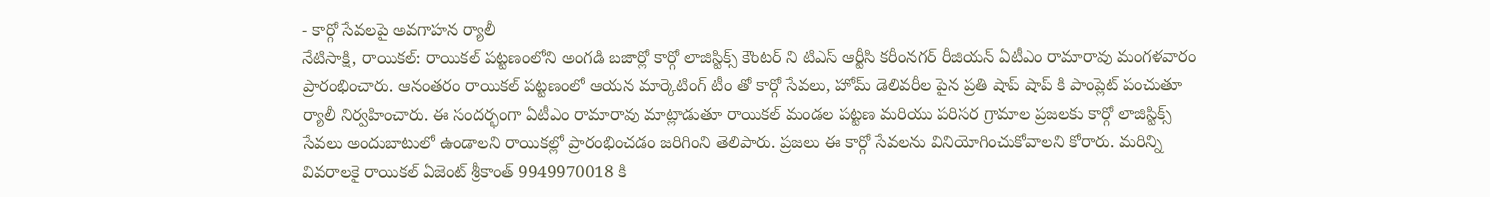- కార్గో సేవలపై అవగాహన ర్యాలీ
నేటిసాక్షి, రాయికల్: రాయికల్ పట్టణంలోని అంగడి బజార్లో కార్గో లాజిస్టిక్స్ కౌంటర్ ని టిఎస్ ఆర్టీసి కరీంనగర్ రీజియన్ ఏటీఎం రామారావు మంగళవారం ప్రారంభించారు. ఆనంతరం రాయికల్ పట్టణంలో ఆయన మార్కెటింగ్ టీం తో కార్గో సేవలు, హోమ్ డెలివరీల పైన ప్రతి షాప్ షాప్ కి పాంప్లెట్ పంచుతూ ర్యాలీ నిర్వహించారు. ఈ సందర్భంగా ఏటీఎం రామారావు మాట్లాడుతూ రాయికల్ మండల పట్టణ మరియు పరిసర గ్రామాల ప్రజలకు కార్గో లాజిస్టిక్స్ సేవలు అందుబాటులో ఉండాలని రాయికల్లో ప్రారంభించడం జరిగింని తెలిపారు. ప్రజలు ఈ కార్గో సేవలను వినియోగించుకోవాలని కోరారు. మరిన్ని వివరాలకై రాయికల్ ఏజెంట్ శ్రీకాంత్ 9949970018 కి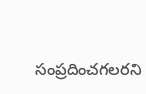సంప్రదించగలరని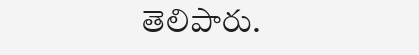తెలిపారు.